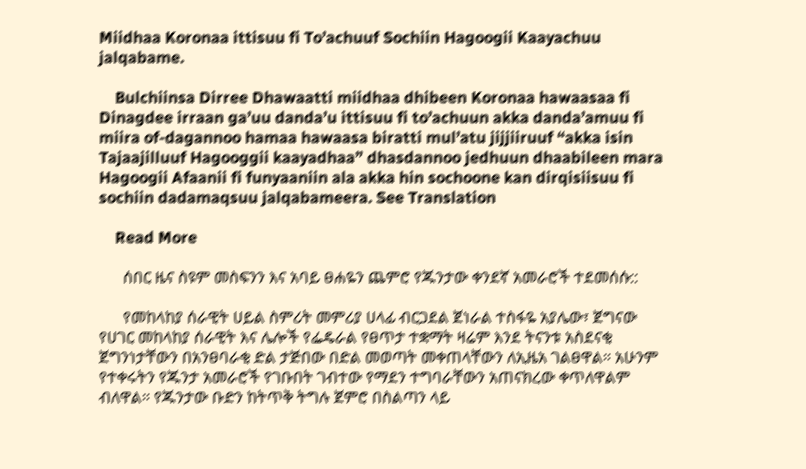Miidhaa Koronaa ittisuu fi To’achuuf Sochiin Hagoogii Kaayachuu jalqabame.

    Bulchiinsa Dirree Dhawaatti miidhaa dhibeen Koronaa hawaasaa fi Dinagdee irraan ga’uu danda’u ittisuu fi to’achuun akka danda’amuu fi miira of-dagannoo hamaa hawaasa biratti mul’atu jijjiiruuf “akka isin Tajaajilluuf Hagooggii kaayadhaa” dhasdannoo jedhuun dhaabileen mara Hagoogii Afaanii fi funyaaniin ala akka hin sochoone kan dirqisiisuu fi sochiin dadamaqsuu jalqabameera. See Translation

    Read More

      ሰበር ዜና ስዩም መስፍንን እና አባይ ፀሐዬን ጨምሮ የጁንታው ቀንደኛ አመራሮች ተደመሰሱ::

      የመከላከያ ሰራዊት ሀይል ስምሪት መምሪያ ሀላፊ ብርጋደል ጀነራል ተስፋዬ አያሌው፣ ጀግናው የሀገር መከላከያ ሰራዊት እና ሌሎች የፌዴራል የፀጥታ ተቋማት ዛሬም እንደ ትናንቱ አስደናቂ ጀግንነታቸውን በአንፀባራቂ ድል ታጅበው በድል መወጣት መቀጠላቸውን ለኢዜአ ገልፀዋል። አሁንም የተቀሩትን የጁንታ አመራሮች የገቡበት ገብተው የማደን ተግባራቸውን አጠናክረው ቀጥለዋልም ብለዋል። የጁንታው ቡድን ከትጥቅ ትግሉ ጀምሮ በስልጣን ላይ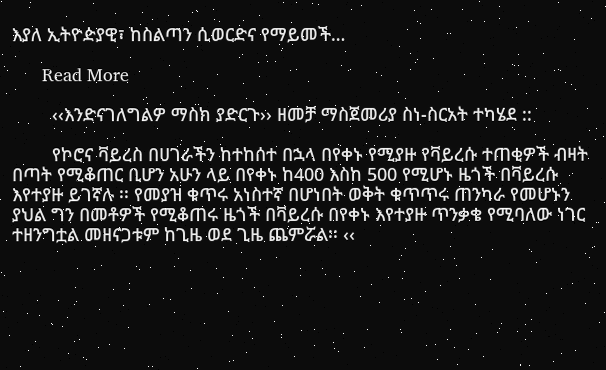እያለ ኢትዮዽያዊ፣ ከስልጣን ሲወርድና የማይመች…

      Read More

        ‹‹እንድናገለግልዎ ማስክ ያድርጉ›› ዘመቻ ማስጀመሪያ ስነ-ስርአት ተካሄደ ::

        የኮሮና ቫይረስ በሀገራችን ከተከሰተ በኋላ በየቀኑ የሚያዙ የቫይረሱ ተጠቂዎች ብዛት በጣት የሚቆጠር ቢሆን አሁን ላይ በየቀኑ ከ400 እስከ 500 የሚሆኑ ዜጎች በቫይረሱ እየተያዙ ይገኛሉ ፡፡ የመያዝ ቁጥሩ አነስተኛ በሆነበት ወቅት ቁጥጥሩ ጠንካራ የመሆኑን ያህል ግን በመቶዎች የሚቆጠሩ ዜጎች በቫይረሱ በየቀኑ እየተያዙ ጥንቃቄ የሚባለው ነገር ተዘንግቷል መዘናጋቱም ከጊዜ ወደ ጊዜ ጨምሯል፡፡ ‹‹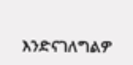እንድናገለግልዎ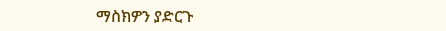ማስክዎን ያድርጉ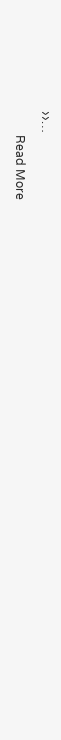››…

        Read More